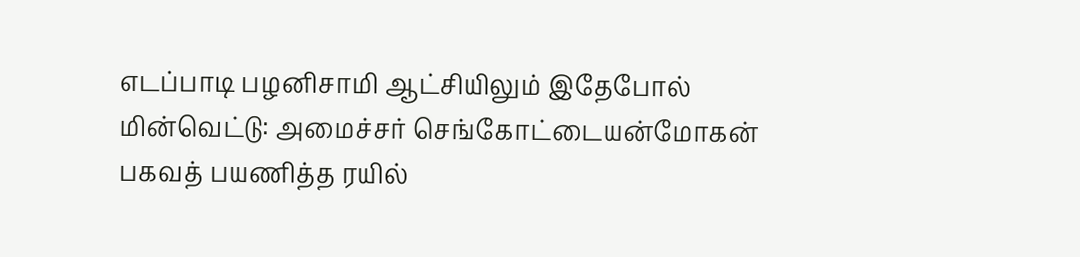எடப்பாடி பழனிசாமி ஆட்சியிலும் இதேபோல் மின்வெட்டு: அமைச்சர் செங்கோட்டையன்மோகன் பகவத் பயணித்த ரயில்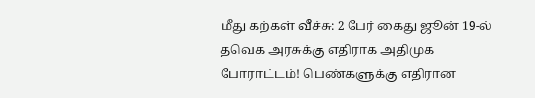மீது கற்கள் வீச்சு: 2 பேர் கைது ஜூன் 19-ல் தவெக அரசுக்கு எதிராக அதிமுக போராட்டம்! பெண்களுக்கு எதிரான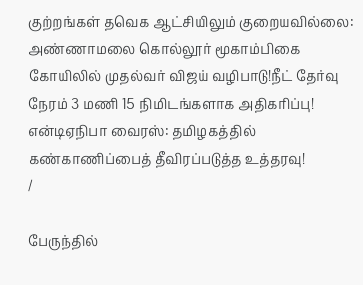குற்றங்கள் தவெக ஆட்சியிலும் குறையவில்லை: அண்ணாமலை கொல்லூர் மூகாம்பிகை கோயிலில் முதல்வர் விஜய் வழிபாடு!நீட் தேர்வு நேரம் 3 மணி 15 நிமிடங்களாக அதிகரிப்பு! என்டிஏநிபா வைரஸ்: தமிழகத்தில் கண்காணிப்பைத் தீவிரப்படுத்த உத்தரவு!
/

பேருந்தில்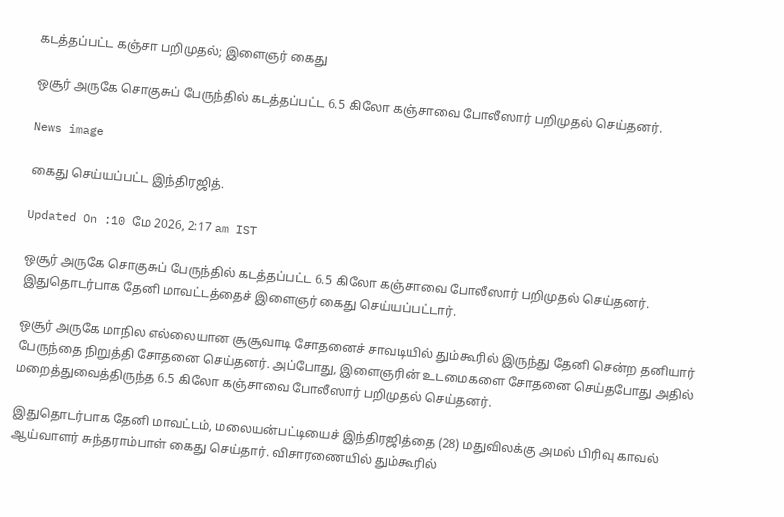கடத்தப்பட்ட கஞ்சா பறிமுதல்; இளைஞர் கைது

ஒசூர் அருகே சொகுசுப் பேருந்தில் கடத்தப்பட்ட 6.5 கிலோ கஞ்சாவை போலீஸார் பறிமுதல் செய்தனர்.

News image

கைது செய்யப்பட்ட இந்திரஜித்.

Updated On :10 மே 2026, 2:17 am IST

ஒசூர் அருகே சொகுசுப் பேருந்தில் கடத்தப்பட்ட 6.5 கிலோ கஞ்சாவை போலீஸார் பறிமுதல் செய்தனர். இதுதொடர்பாக தேனி மாவட்டத்தைச் இளைஞர் கைது செய்யப்பட்டார்.

ஒசூர் அருகே மாநில எல்லையான சூசூவாடி சோதனைச் சாவடியில் தும்கூரில் இருந்து தேனி சென்ற தனியார் பேருந்தை நிறுத்தி சோதனை செய்தனர். அப்போது, இளைஞரின் உடமைகளை சோதனை செய்தபோது அதில் மறைத்துவைத்திருந்த 6.5 கிலோ கஞ்சாவை போலீஸார் பறிமுதல் செய்தனர்.

இதுதொடர்பாக தேனி மாவட்டம், மலையன்பட்டியைச் இந்திரஜித்தை (28) மதுவிலக்கு அமல் பிரிவு காவல் ஆய்வாளர் சுந்தராம்பாள் கைது செய்தார். விசாரணையில் தும்கூரில்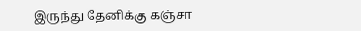இருந்து தேனிக்கு கஞ்சா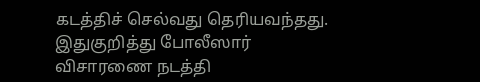கடத்திச் செல்வது தெரியவந்தது. இதுகுறித்து போலீஸார் விசாரணை நடத்தி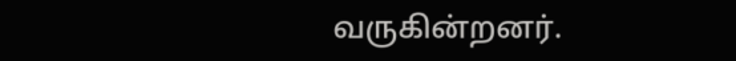வருகின்றனர்.